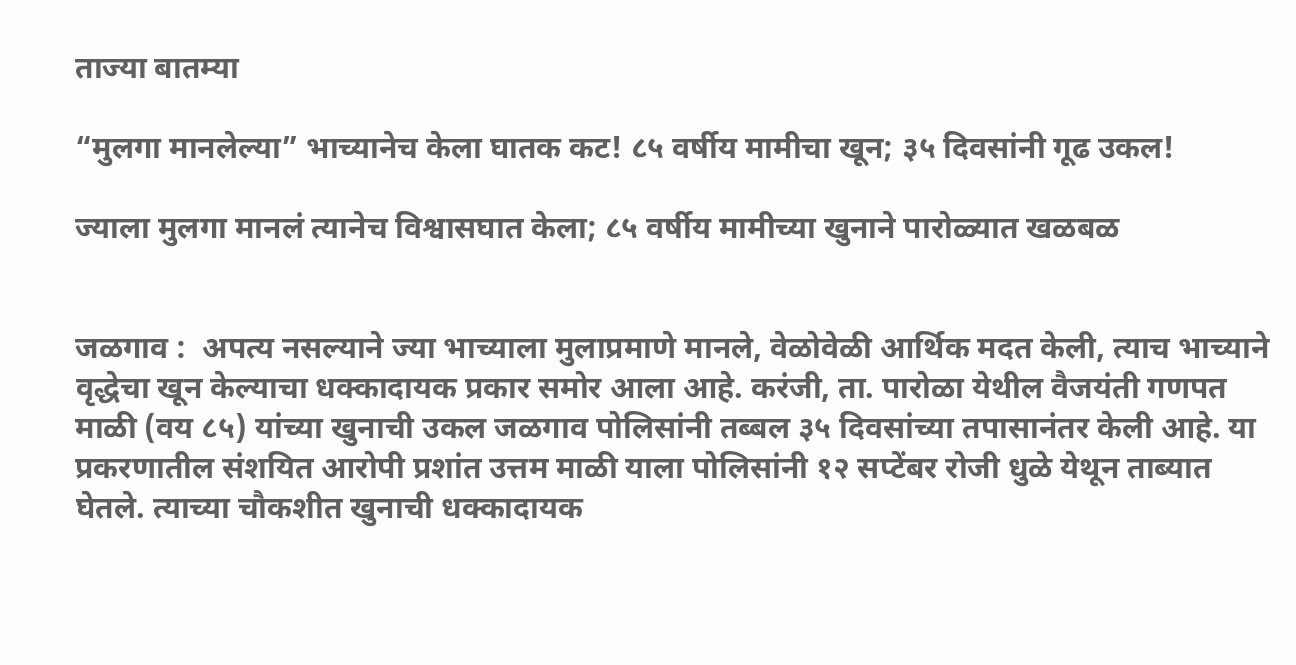ताज्या बातम्या

“मुलगा मानलेल्या” भाच्यानेच केला घातक कट! ८५ वर्षीय मामीचा खून; ३५ दिवसांनी गूढ उकल!

ज्याला मुलगा मानलं त्यानेच विश्वासघात केला; ८५ वर्षीय मामीच्या खुनाने पारोळ्यात खळबळ


जळगाव :  अपत्य नसल्याने ज्या भाच्याला मुलाप्रमाणे मानले, वेळोवेळी आर्थिक मदत केली, त्याच भाच्याने वृद्धेचा खून केल्याचा धक्कादायक प्रकार समोर आला आहे. करंजी, ता. पारोळा येथील वैजयंती गणपत माळी (वय ८५) यांच्या खुनाची उकल जळगाव पोलिसांनी तब्बल ३५ दिवसांच्या तपासानंतर केली आहे. या प्रकरणातील संशयित आरोपी प्रशांत उत्तम माळी याला पोलिसांनी १२ सप्टेंबर रोजी धुळे येथून ताब्यात घेतले. त्याच्या चौकशीत खुनाची धक्कादायक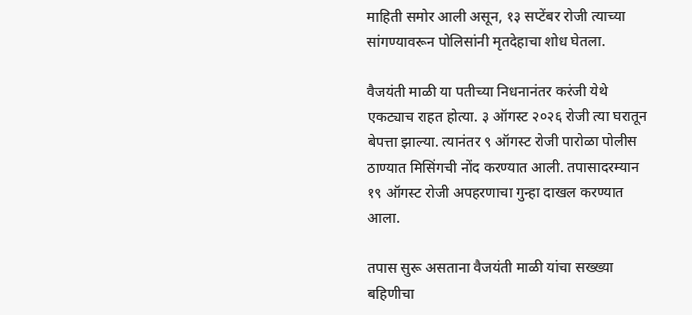माहिती समोर आली असून, १३ सप्टेंबर रोजी त्याच्या सांगण्यावरून पोलिसांनी मृतदेहाचा शोध घेतला.

वैजयंती माळी या पतीच्या निधनानंतर करंजी येथे एकट्याच राहत होत्या. ३ ऑगस्ट २०२६ रोजी त्या घरातून बेपत्ता झाल्या. त्यानंतर ९ ऑगस्ट रोजी पारोळा पोलीस ठाण्यात मिसिंगची नोंद करण्यात आली. तपासादरम्यान १९ ऑगस्ट रोजी अपहरणाचा गुन्हा दाखल करण्यात आला.

तपास सुरू असताना वैजयंती माळी यांचा सख्ख्या बहिणीचा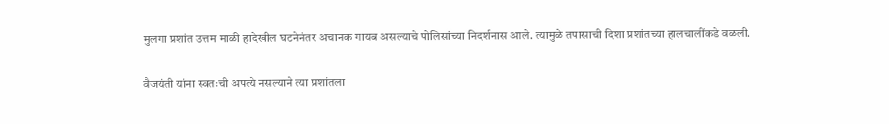मुलगा प्रशांत उत्तम माळी हादेखील घटनेनंतर अचानक गायब असल्याचे पोलिसांच्या निदर्शनास आले. त्यामुळे तपासाची दिशा प्रशांतच्या हालचालींकडे वळली.

वैजयंती यांना स्वतःची अपत्ये नसल्याने त्या प्रशांतला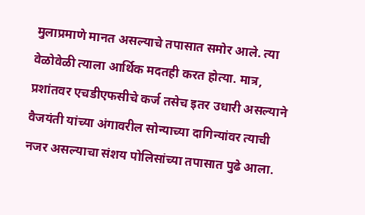मुलाप्रमाणे मानत असल्याचे तपासात समोर आले. त्या वेळोवेळी त्याला आर्थिक मदतही करत होत्या. मात्र, प्रशांतवर एचडीएफसीचे कर्ज तसेच इतर उधारी असल्याने वैजयंती यांच्या अंगावरील सोन्याच्या दागिन्यांवर त्याची नजर असल्याचा संशय पोलिसांच्या तपासात पुढे आला.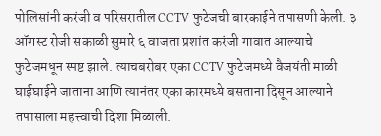पोलिसांनी करंजी व परिसरातील CCTV फुटेजची बारकाईने तपासणी केली. ३ ऑगस्ट रोजी सकाळी सुमारे ६ वाजता प्रशांत करंजी गावात आल्याचे फुटेजमधून स्पष्ट झाले. त्याचबरोबर एका CCTV फुटेजमध्ये वैजयंती माळी घाईघाईने जाताना आणि त्यानंतर एका कारमध्ये बसताना दिसून आल्याने तपासाला महत्त्वाची दिशा मिळाली.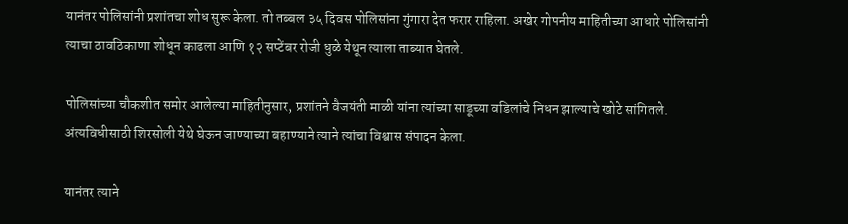यानंतर पोलिसांनी प्रशांतचा शोध सुरू केला. तो तब्बल ३५ दिवस पोलिसांना गुंगारा देत फरार राहिला. अखेर गोपनीय माहितीच्या आधारे पोलिसांनी त्याचा ठावठिकाणा शोधून काढला आणि १२ सप्टेंबर रोजी धुळे येथून त्याला ताब्यात घेतले.

पोलिसांच्या चौकशीत समोर आलेल्या माहितीनुसार, प्रशांतने वैजयंती माळी यांना त्यांच्या साडूच्या वडिलांचे निधन झाल्याचे खोटे सांगितले. अंत्यविधीसाठी शिरसोली येथे घेऊन जाण्याच्या बहाण्याने त्याने त्यांचा विश्वास संपादन केला.

यानंतर त्याने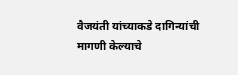वैजयंती यांच्याकडे दागिन्यांची मागणी केल्याचे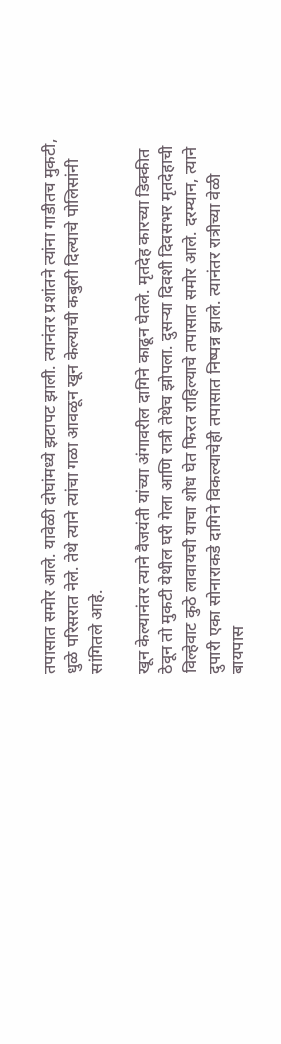तपासात समोर आले. यावेळी दोघांमध्ये झटापट झाली. त्यानंतर प्रशांतने त्यांना गाडीतच मुकटी, धुळे परिसरात नेले. तेथे त्याने त्यांचा गळा आवळून खून केल्याची कबुली दिल्याचे पोलिसांनी सांगितले आहे.

खून केल्यानंतर त्याने वैजयंती यांच्या अंगावरील दागिने काढून घेतले. मृतदेह कारच्या डिक्कीत ठेवून तो मुकटी येथील घरी गेला आणि रात्री तेथेच झोपला. दुसऱ्या दिवशी दिवसभर मृतदेहाची विल्हेवाट कुठे लावायची याचा शोध घेत फिरत राहिल्याचे तपासात समोर आले. दरम्यान, त्याने दुपारी एका सोनाराकडे दागिने विकल्याचेही तपासात निष्पन्न झाले. त्यानंतर रात्रीच्या वेळी बायपास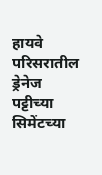हायवे परिसरातील ड्रेनेज पट्टीच्या सिमेंटच्या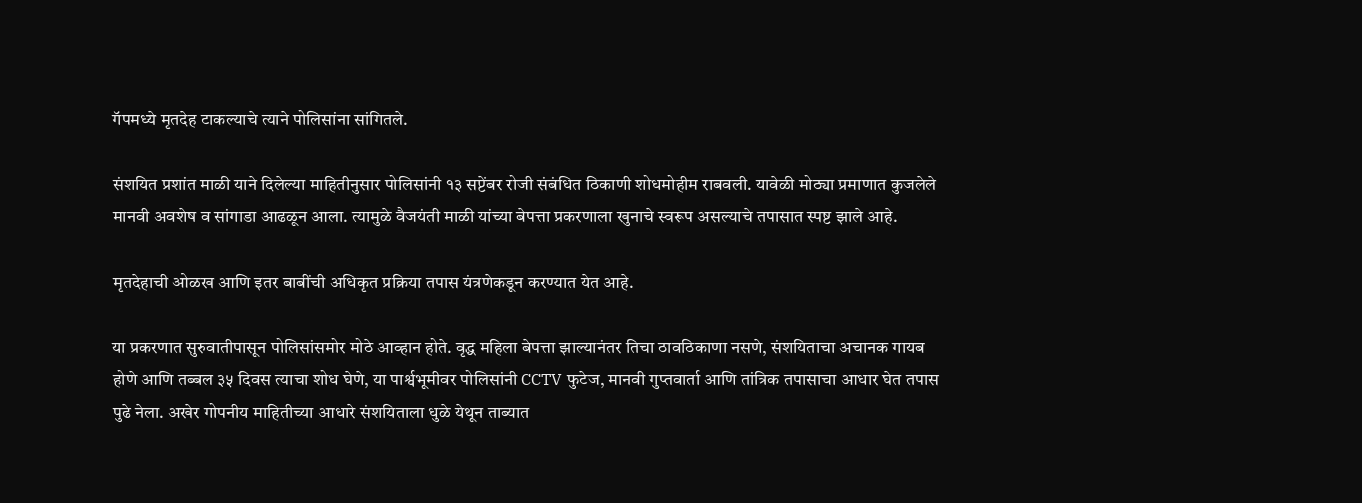गॅपमध्ये मृतदेह टाकल्याचे त्याने पोलिसांना सांगितले.

संशयित प्रशांत माळी याने दिलेल्या माहितीनुसार पोलिसांनी १३ सप्टेंबर रोजी संबंधित ठिकाणी शोधमोहीम राबवली. यावेळी मोठ्या प्रमाणात कुजलेले मानवी अवशेष व सांगाडा आढळून आला. त्यामुळे वैजयंती माळी यांच्या बेपत्ता प्रकरणाला खुनाचे स्वरूप असल्याचे तपासात स्पष्ट झाले आहे.

मृतदेहाची ओळख आणि इतर बाबींची अधिकृत प्रक्रिया तपास यंत्रणेकडून करण्यात येत आहे.

या प्रकरणात सुरुवातीपासून पोलिसांसमोर मोठे आव्हान होते. वृद्ध महिला बेपत्ता झाल्यानंतर तिचा ठावठिकाणा नसणे, संशयिताचा अचानक गायब होणे आणि तब्बल ३५ दिवस त्याचा शोध घेणे, या पार्श्वभूमीवर पोलिसांनी CCTV फुटेज, मानवी गुप्तवार्ता आणि तांत्रिक तपासाचा आधार घेत तपास पुढे नेला. अखेर गोपनीय माहितीच्या आधारे संशयिताला धुळे येथून ताब्यात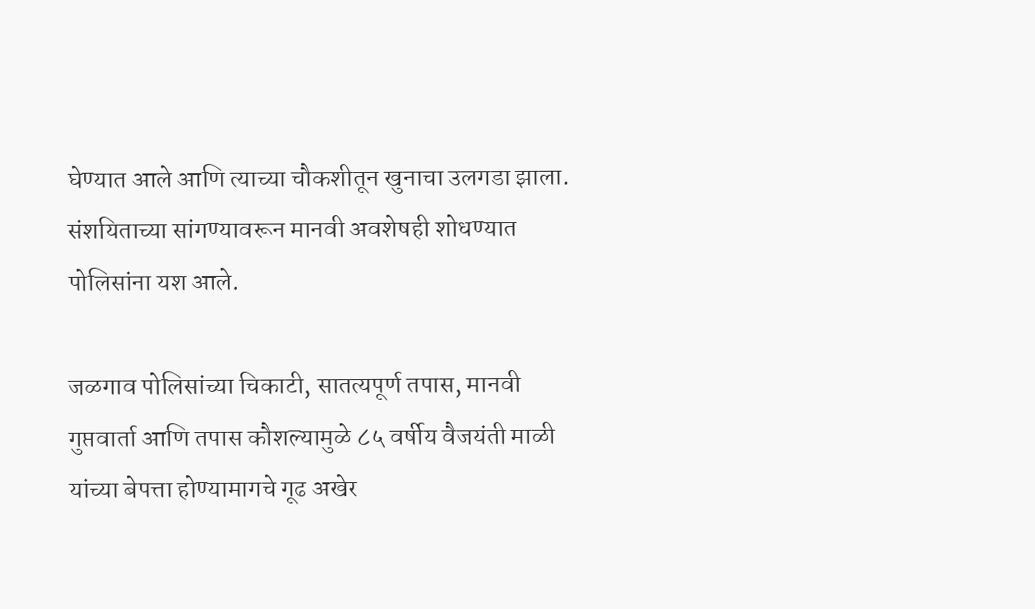घेण्यात आले आणि त्याच्या चौकशीतून खुनाचा उलगडा झाला. संशयिताच्या सांगण्यावरून मानवी अवशेषही शोधण्यात पोलिसांना यश आले.

जळगाव पोलिसांच्या चिकाटी, सातत्यपूर्ण तपास, मानवी गुप्तवार्ता आणि तपास कौशल्यामुळे ८५ वर्षीय वैजयंती माळी यांच्या बेपत्ता होण्यामागचे गूढ अखेर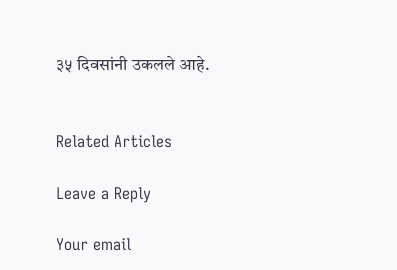३५ दिवसांनी उकलले आहे.


Related Articles

Leave a Reply

Your email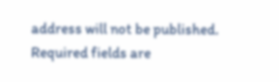address will not be published. Required fields are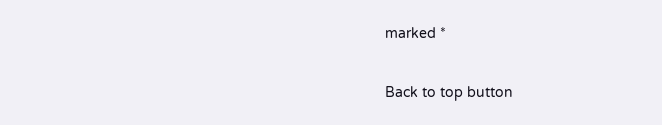marked *

Back to top button